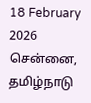18 February 2026 சென்னை, தமிழ்நாடு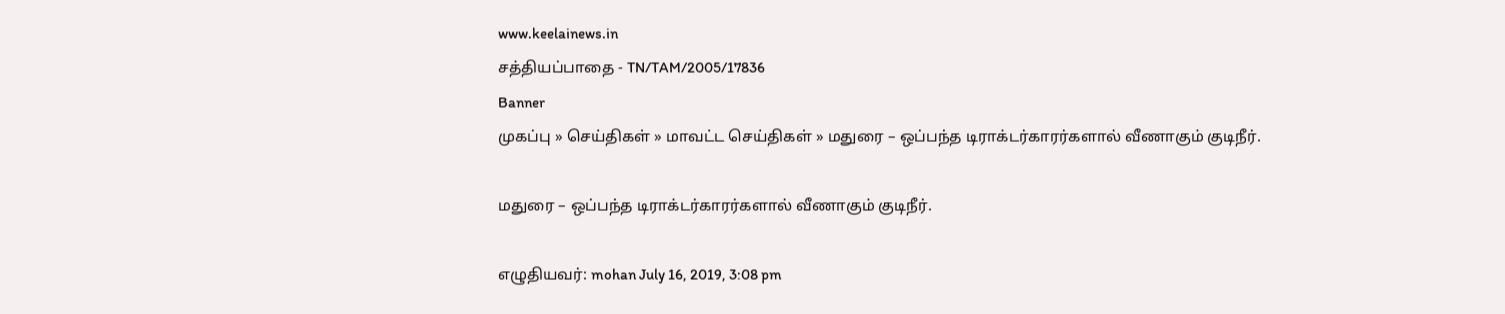www.keelainews.in
சத்தியப்பாதை - TN/TAM/2005/17836
Banner
முகப்பு » செய்திகள் » மாவட்ட செய்திகள் » மதுரை – ஒப்பந்த டிராக்டர்காரர்களால் வீணாகும் குடிநீர்.

மதுரை – ஒப்பந்த டிராக்டர்காரர்களால் வீணாகும் குடிநீர்.

எழுதியவர்: mohan July 16, 2019, 3:08 pm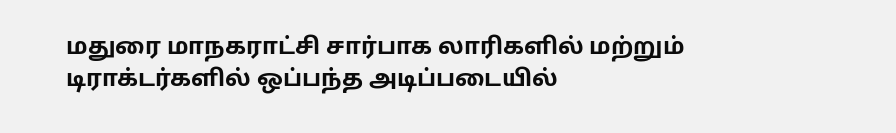மதுரை மாநகராட்சி சார்பாக லாரிகளில் மற்றும் டிராக்டர்களில் ஒப்பந்த அடிப்படையில்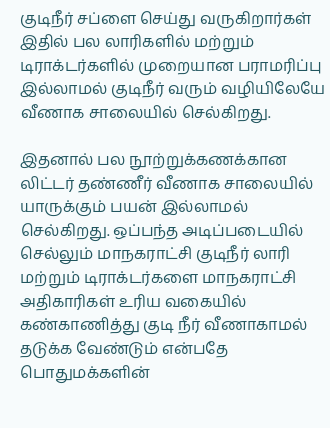குடிநீர் சப்ளை செய்து வருகிறார்கள் இதில் பல லாரிகளில் மற்றும் டிராக்டர்களில் முறையான பராமரிப்பு இல்லாமல் குடிநீர் வரும் வழியிலேயே வீணாக சாலையில் செல்கிறது.

இதனால் பல நூற்றுக்கணக்கான லிட்டர் தண்ணீர் வீணாக சாலையில் யாருக்கும் பயன் இல்லாமல் செல்கிறது. ஒப்பந்த அடிப்படையில் செல்லும் மாநகராட்சி குடிநீர் லாரி மற்றும் டிராக்டர்களை மாநகராட்சி அதிகாரிகள் உரிய வகையில் கண்காணித்து குடி நீர் வீணாகாமல் தடுக்க வேண்டும் என்பதே பொதுமக்களின்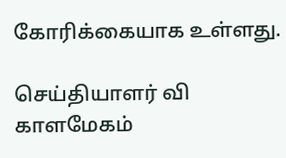கோரிக்கையாக உள்ளது.

செய்தியாளர் வி காளமேகம்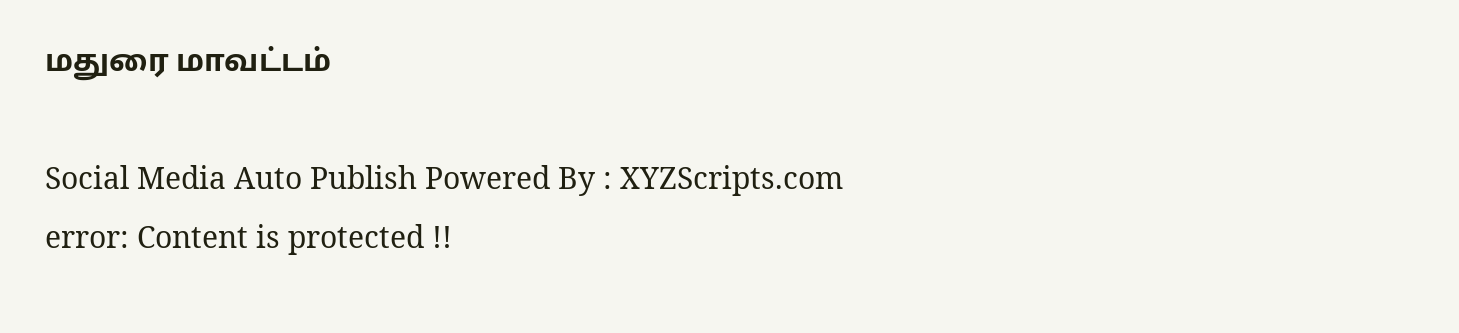மதுரை மாவட்டம்

Social Media Auto Publish Powered By : XYZScripts.com
error: Content is protected !!